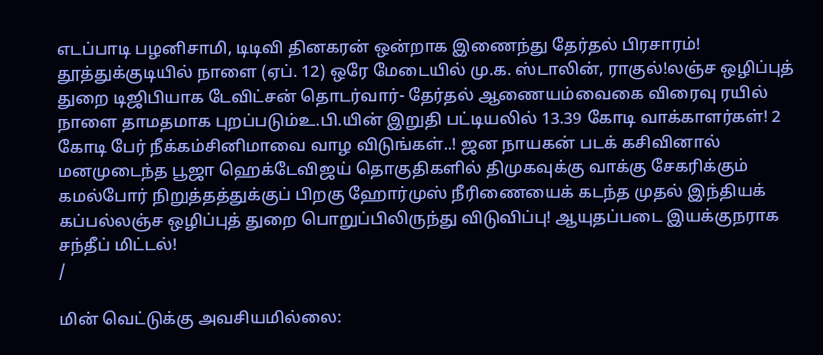எடப்பாடி பழனிசாமி, டிடிவி தினகரன் ஒன்றாக இணைந்து தேர்தல் பிரசாரம்! தூத்துக்குடியில் நாளை (ஏப். 12) ஒரே மேடையில் மு.க. ஸ்டாலின், ராகுல்!லஞ்ச ஒழிப்புத் துறை டிஜிபியாக டேவிட்சன் தொடர்வார்- தேர்தல் ஆணையம்வைகை விரைவு ரயில் நாளை தாமதமாக புறப்படும்உ.பி.யின் இறுதி பட்டியலில் 13.39 கோடி வாக்காளர்கள்! 2 கோடி பேர் நீக்கம்சினிமாவை வாழ விடுங்கள்..! ஜன நாயகன் படக் கசிவினால் மனமுடைந்த பூஜா ஹெக்டேவிஜய் தொகுதிகளில் திமுகவுக்கு வாக்கு சேகரிக்கும் கமல்போர் நிறுத்தத்துக்குப் பிறகு ஹோர்முஸ் நீரிணையைக் கடந்த முதல் இந்தியக் கப்பல்லஞ்ச ஒழிப்புத் துறை பொறுப்பிலிருந்து விடுவிப்பு! ஆயுதப்படை இயக்குநராக சந்தீப் மிட்டல்!
/

மின் வெட்டுக்கு அவசியமில்லை: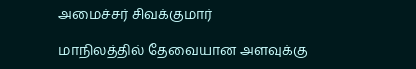அமைச்சர் சிவக்குமார்

மாநிலத்தில் தேவையான அளவுக்கு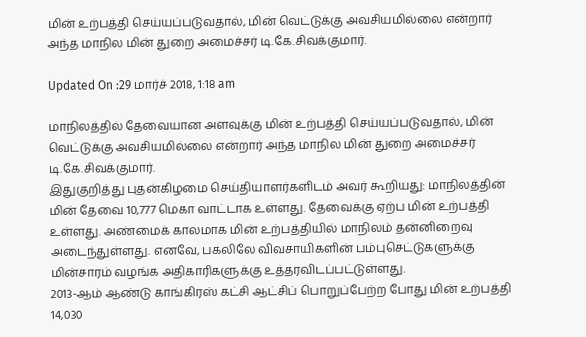மின் உற்பத்தி செய்யப்படுவதால், மின் வெட்டுக்கு அவசியமில்லை என்றார் அந்த மாநில மின் துறை அமைச்சர் டி.கே.சிவக்குமார்.

Updated On :29 மார்ச் 2018, 1:18 am

மாநிலத்தில் தேவையான அளவுக்கு மின் உற்பத்தி செய்யப்படுவதால், மின் வெட்டுக்கு அவசியமில்லை என்றார் அந்த மாநில மின் துறை அமைச்சர் டி.கே.சிவக்குமார்.
இதுகுறித்து புதன்கிழமை செய்தியாளர்களிடம் அவர் கூறியது: மாநிலத்தின் மின் தேவை 10,777 மெகா வாட்டாக உள்ளது. தேவைக்கு ஏற்ப மின் உற்பத்தி உள்ளது. அண்மைக் காலமாக மின் உற்பத்தியில் மாநிலம் தன்னிறைவு அடைந்துள்ளது. எனவே, பகலிலே விவசாயிகளின் பம்புசெட்டுகளுக்கு மின்சாரம் வழங்க அதிகாரிகளுக்கு உத்தரவிடப்பட்டுள்ளது.
2013-ஆம் ஆண்டு காங்கிரஸ் கட்சி ஆட்சிப் பொறுப்பேற்ற போது மின் உற்பத்தி 14,030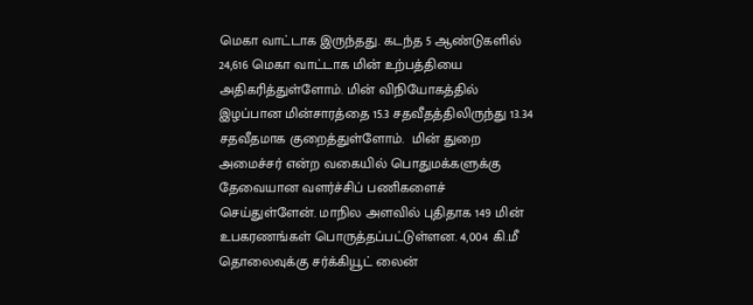மெகா வாட்டாக இருந்தது. கடந்த 5 ஆண்டுகளில் 24,616 மெகா வாட்டாக மின் உற்பத்தியை அதிகரித்துள்ளோம். மின் விநியோகத்தில் இழப்பான மின்சாரத்தை 15.3 சதவீதத்திலிருந்து 13.34 சதவீதமாக குறைத்துள்ளோம்.  மின் துறை அமைச்சர் என்ற வகையில் பொதுமக்களுக்கு தேவையான வளர்ச்சிப் பணிகளைச் செய்துள்ளேன். மாநில அளவில் புதிதாக 149 மின் உபகரணங்கள் பொருத்தப்பட்டுள்ளன. 4,004 கி.மீ தொலைவுக்கு சர்க்கியூட் லைன்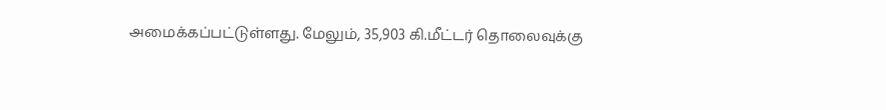அமைக்கப்பட்டுள்ளது. மேலும், 35,903 கி.மீட்டர் தொலைவுக்கு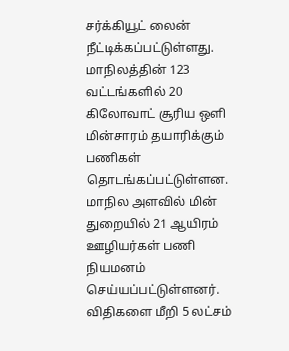சர்க்கியூட் லைன் நீட்டிக்கப்பட்டுள்ளது. மாநிலத்தின் 123 வட்டங்களில் 20 கிலோவாட் சூரிய ஒளி மின்சாரம் தயாரிக்கும் பணிகள் தொடங்கப்பட்டுள்ளன.
மாநில அளவில் மின் துறையில் 21 ஆயிரம் ஊழியர்கள் பணி நியமனம் செய்யப்பட்டுள்ளனர். விதிகளை மீறி 5 லட்சம்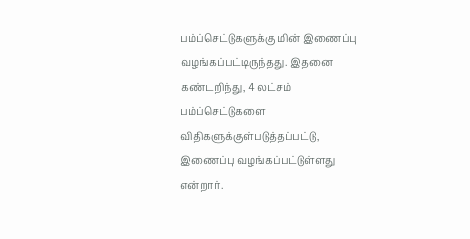பம்ப்செட்டுகளுக்கு மின் இணைப்பு வழங்கப்பட்டிருந்தது. இதனை கண்டறிந்து, 4 லட்சம் பம்ப்செட்டுகளை விதிகளுக்குள்படுத்தப்பட்டு, இணைப்பு வழங்கப்பட்டுள்ளது என்றார்.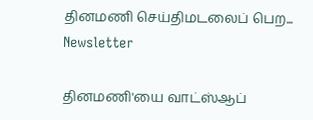தினமணி செய்திமடலைப் பெற... Newsletter

தினமணி'யை வாட்ஸ்ஆப்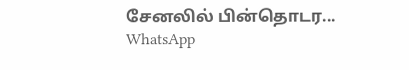சேனலில் பின்தொடர... WhatsApp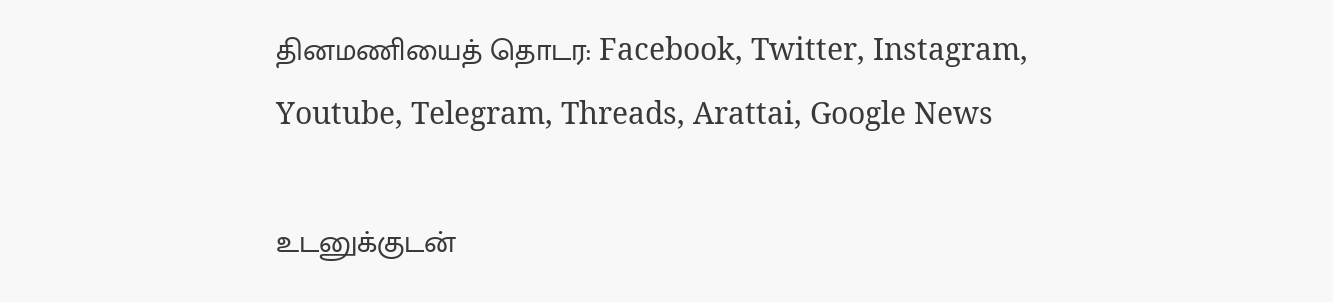தினமணியைத் தொடர: Facebook, Twitter, Instagram, Youtube, Telegram, Threads, Arattai, Google News

உடனுக்குடன்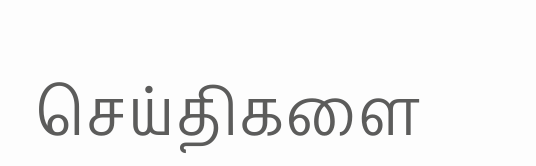செய்திகளை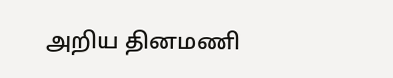அறிய தினமணி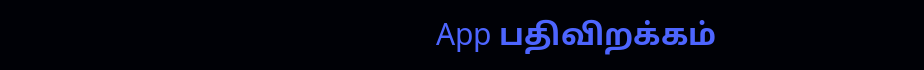App பதிவிறக்கம்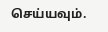செய்யவும்.